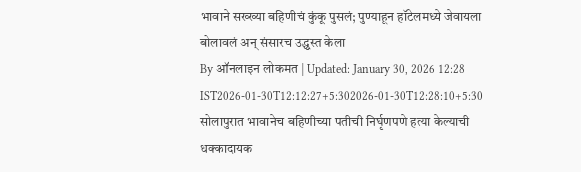भावाने सख्ख्या बहिणीचं कुंकू पुसलं; पुण्याहून हॉटेलमध्ये जेवायला बोलावलं अन् संसारच उद्ध्वस्त केला
By ऑनलाइन लोकमत | Updated: January 30, 2026 12:28 IST2026-01-30T12:12:27+5:302026-01-30T12:28:10+5:30
सोलापुरात भावानेच बहिणीच्या पतीची निर्घृणपणे हत्या केल्याची धक्कादायक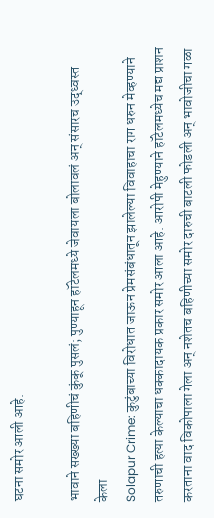घटना समोर आली आहे.

भावाने सख्ख्या बहिणीचं कुंकू पुसलं; पुण्याहून हॉटेलमध्ये जेवायला बोलावलं अन् संसारच उद्ध्वस्त केला
Solapur Crime: कुटुंबाच्या विरोधात जाऊन प्रेमसंबंधातून झालेल्या विवाहाचा राग धरुन मेव्हण्याने तरुणाची हत्या केल्याचा धक्कादायक प्रकार समोर आला आहे. आरोपी मेहुण्याने हॉटेलमध्येच मद्य प्राशन करताना वाद विकोपाला गेला अन् नशेतच बहिणीच्या समोर दारुची बाटली फोडली अन् भावोजीचा गळा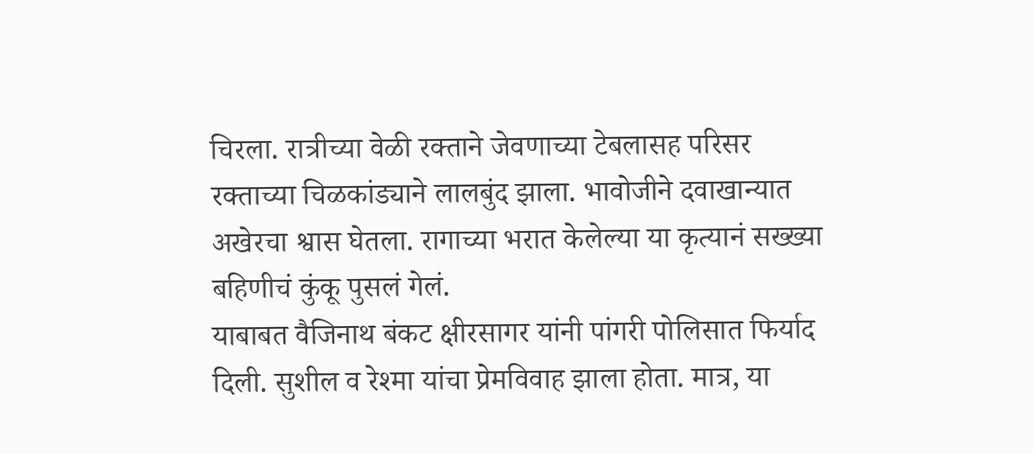चिरला. रात्रीच्या वेळी रक्ताने जेवणाच्या टेबलासह परिसर रक्ताच्या चिळकांड्याने लालबुंद झाला. भावोजीने दवाखान्यात अखेरचा श्वास घेतला. रागाच्या भरात केलेल्या या कृत्यानं सख्ख्या बहिणीचं कुंकू पुसलं गेलं.
याबाबत वैजिनाथ बंकट क्षीरसागर यांनी पांगरी पोलिसात फिर्याद दिली. सुशील व रेश्मा यांचा प्रेमविवाह झाला होता. मात्र, या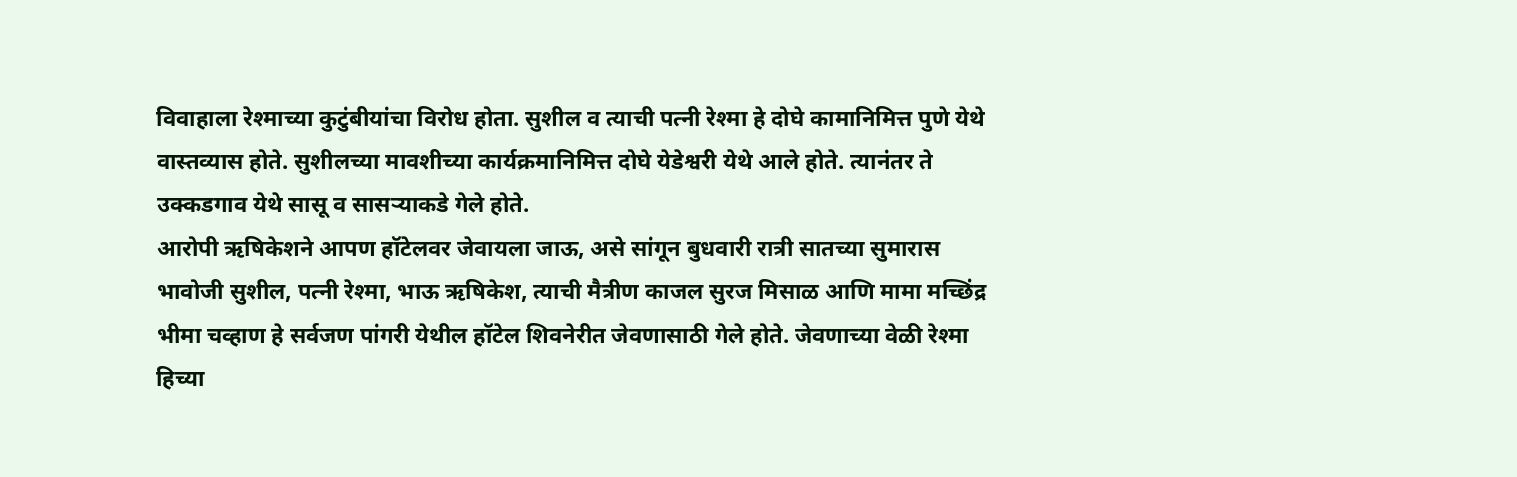विवाहाला रेश्माच्या कुटुंबीयांचा विरोध होता. सुशील व त्याची पत्नी रेश्मा हे दोघे कामानिमित्त पुणे येथे वास्तव्यास होते. सुशीलच्या मावशीच्या कार्यक्रमानिमित्त दोघे येडेश्वरी येथे आले होते. त्यानंतर ते उक्कडगाव येथे सासू व सासऱ्याकडे गेले होते.
आरोपी ऋषिकेशने आपण हॉटेलवर जेवायला जाऊ, असे सांगून बुधवारी रात्री सातच्या सुमारास भावोजी सुशील, पत्नी रेश्मा, भाऊ ऋषिकेश, त्याची मैत्रीण काजल सुरज मिसाळ आणि मामा मच्छिंद्र भीमा चव्हाण हे सर्वजण पांगरी येथील हॉटेल शिवनेरीत जेवणासाठी गेले होते. जेवणाच्या वेळी रेश्मा हिच्या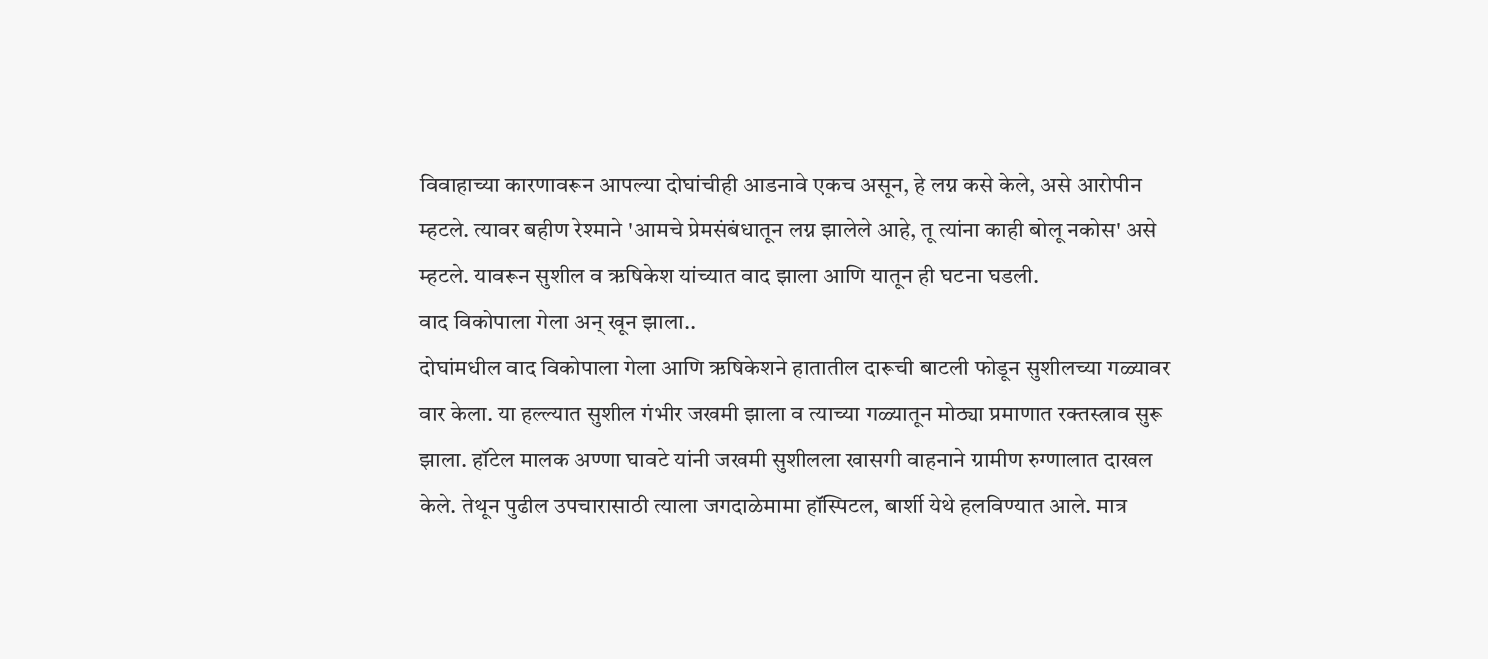विवाहाच्या कारणावरून आपल्या दोघांचीही आडनावे एकच असून, हे लग्न कसे केले, असे आरोपीन म्हटले. त्यावर बहीण रेश्माने 'आमचे प्रेमसंबंधातून लग्न झालेले आहे, तू त्यांना काही बोलू नकोस' असे म्हटले. यावरून सुशील व ऋषिकेश यांच्यात वाद झाला आणि यातून ही घटना घडली.
वाद विकोपाला गेला अन् खून झाला..
दोघांमधील वाद विकोपाला गेला आणि ऋषिकेशने हातातील दारूची बाटली फोडून सुशीलच्या गळ्यावर वार केला. या हल्ल्यात सुशील गंभीर जखमी झाला व त्याच्या गळ्यातून मोठ्या प्रमाणात रक्तस्त्राव सुरू झाला. हॉटेल मालक अण्णा घावटे यांनी जखमी सुशीलला खासगी वाहनाने ग्रामीण रुग्णालात दाखल केले. तेथून पुढील उपचारासाठी त्याला जगदाळेमामा हॉस्पिटल, बार्शी येथे हलविण्यात आले. मात्र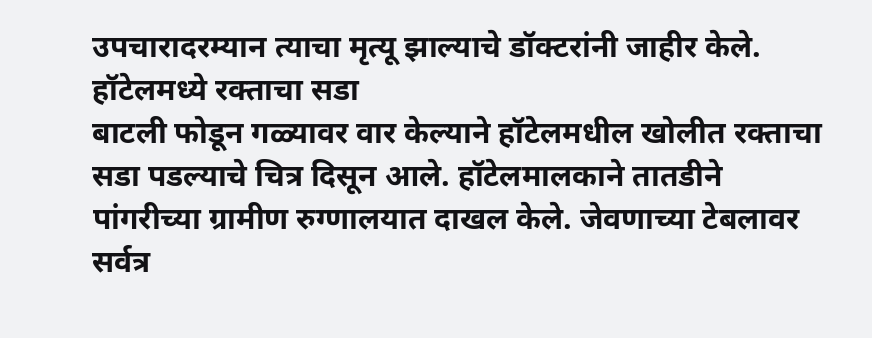उपचारादरम्यान त्याचा मृत्यू झाल्याचे डॉक्टरांनी जाहीर केले.
हॉटेलमध्ये रक्ताचा सडा
बाटली फोडून गळ्यावर वार केल्याने हॉटेलमधील खोलीत रक्ताचा सडा पडल्याचे चित्र दिसून आले. हॉटेलमालकाने तातडीने पांगरीच्या ग्रामीण रुग्णालयात दाखल केले. जेवणाच्या टेबलावर सर्वत्र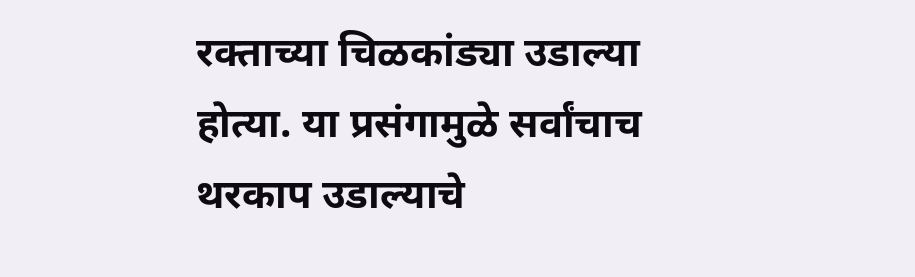रक्ताच्या चिळकांड्या उडाल्या होत्या. या प्रसंगामुळे सर्वांचाच थरकाप उडाल्याचे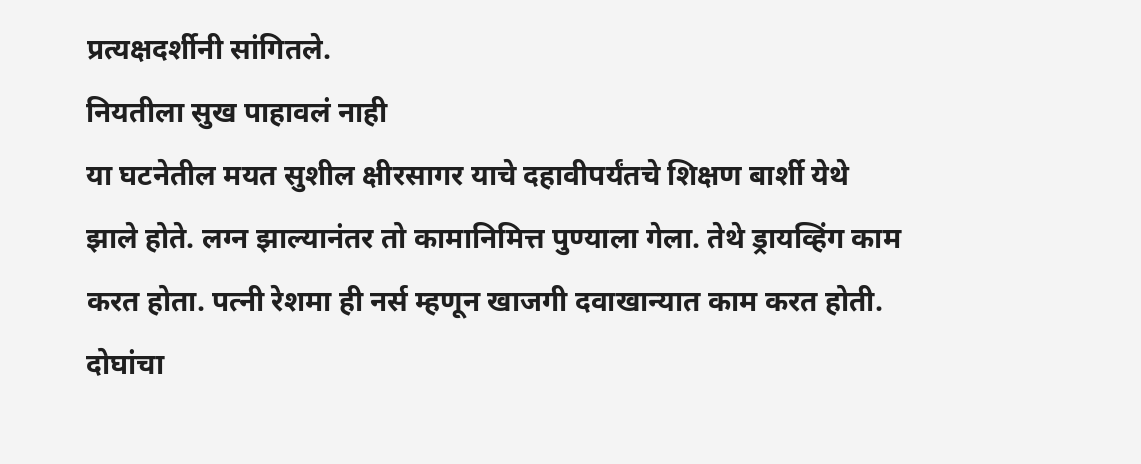प्रत्यक्षदर्शीनी सांगितले.
नियतीला सुख पाहावलं नाही
या घटनेतील मयत सुशील क्षीरसागर याचे दहावीपर्यंतचे शिक्षण बार्शी येथे झाले होते. लग्न झाल्यानंतर तो कामानिमित्त पुण्याला गेला. तेथे ड्रायव्हिंग काम करत होता. पत्नी रेशमा ही नर्स म्हणून खाजगी दवाखान्यात काम करत होती. दोघांचा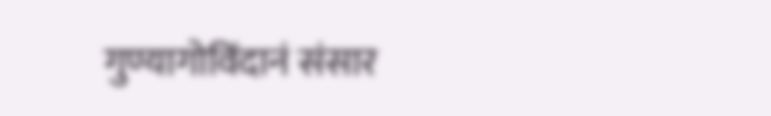गुण्यागोविंदानं संसार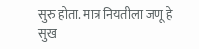सुरु होता. मात्र नियतीला जणू हे सुख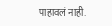पाहावलं नाही.